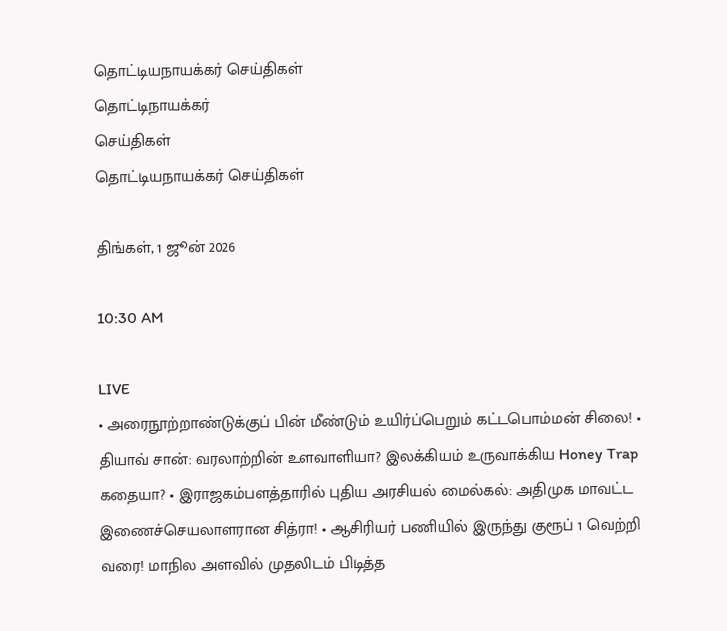தொட்டியநாயக்கர் செய்திகள்
தொட்டிநாயக்கர்
செய்திகள்
தொட்டியநாயக்கர் செய்திகள்

திங்கள், 1 ஜூன் 2026

10:30 AM

LIVE
• அரைநூற்றாண்டுக்குப் பின் மீண்டும் உயிர்ப்பெறும் கட்டபொம்மன் சிலை! • தியாவ் சான்: வரலாற்றின் உளவாளியா? இலக்கியம் உருவாக்கிய Honey Trap கதையா? • இராஜகம்பளத்தாரில் புதிய அரசியல் மைல்கல்: அதிமுக மாவட்ட இணைச்செயலாளரான சித்ரா! • ஆசிரியர் பணியில் இருந்து குரூப் 1 வெற்றி வரை! மாநில அளவில் முதலிடம் பிடித்த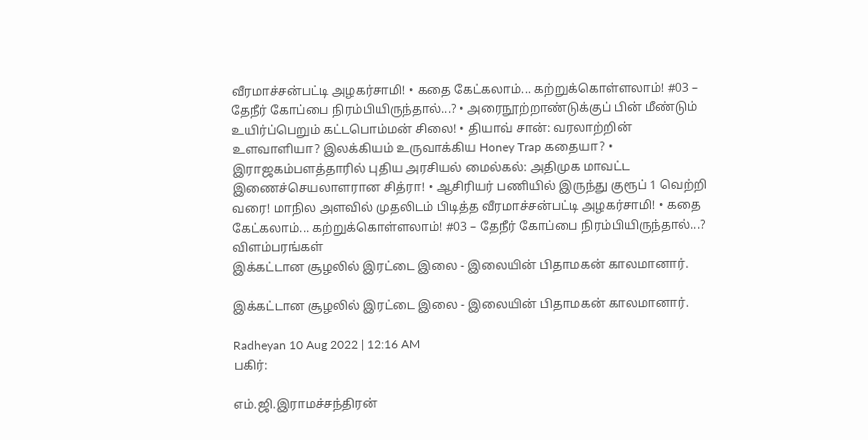வீரமாச்சன்பட்டி அழகர்சாமி! • கதை கேட்கலாம்... கற்றுக்கொள்ளலாம்! #03 – தேநீர் கோப்பை நிரம்பியிருந்தால்...? • அரைநூற்றாண்டுக்குப் பின் மீண்டும் உயிர்ப்பெறும் கட்டபொம்மன் சிலை! • தியாவ் சான்: வரலாற்றின் உளவாளியா? இலக்கியம் உருவாக்கிய Honey Trap கதையா? • இராஜகம்பளத்தாரில் புதிய அரசியல் மைல்கல்: அதிமுக மாவட்ட இணைச்செயலாளரான சித்ரா! • ஆசிரியர் பணியில் இருந்து குரூப் 1 வெற்றி வரை! மாநில அளவில் முதலிடம் பிடித்த வீரமாச்சன்பட்டி அழகர்சாமி! • கதை கேட்கலாம்... கற்றுக்கொள்ளலாம்! #03 – தேநீர் கோப்பை நிரம்பியிருந்தால்...?
விளம்பரங்கள்
இக்கட்டான சூழலில் இரட்டை இலை - இலையின் பிதாமகன் காலமானார்.

இக்கட்டான சூழலில் இரட்டை இலை - இலையின் பிதாமகன் காலமானார்.

Radheyan 10 Aug 2022 | 12:16 AM
பகிர்:

எம்.ஜி.இராமச்சந்திரன்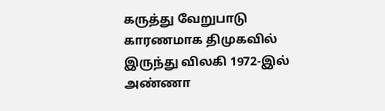கருத்து வேறுபாடு காரணமாக திமுகவில் இருந்து விலகி 1972-இல் அண்ணா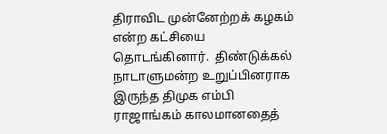திராவிட முன்னேற்றக் கழகம் என்ற கட்சியை தொடங்கினார்.  திண்டுக்கல் நாடாளுமன்ற உறுப்பினராக இருந்த திமுக எம்பி ராஜாங்கம் காலமானதைத்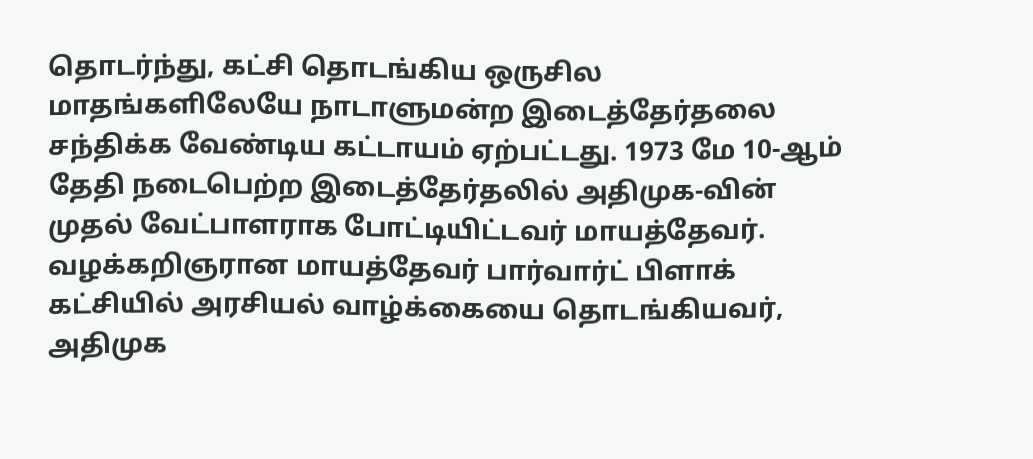தொடர்ந்து, கட்சி தொடங்கிய ஒருசில மாதங்களிலேயே நாடாளுமன்ற இடைத்தேர்தலை சந்திக்க வேண்டிய கட்டாயம் ஏற்பட்டது. 1973 மே 10-ஆம் தேதி நடைபெற்ற இடைத்தேர்தலில் அதிமுக-வின் முதல் வேட்பாளராக போட்டியிட்டவர் மாயத்தேவர்.  வழக்கறிஞரான மாயத்தேவர் பார்வார்ட் பிளாக் கட்சியில் அரசியல் வாழ்க்கையை தொடங்கியவர், அதிமுக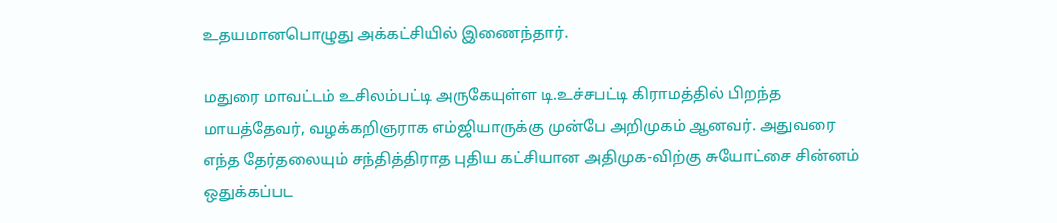உதயமானபொழுது அக்கட்சியில் இணைந்தார்.

மதுரை மாவட்டம் உசிலம்பட்டி அருகேயுள்ள டி.உச்சபட்டி கிராமத்தில் பிறந்த மாயத்தேவர், வழக்கறிஞராக எம்ஜியாருக்கு முன்பே அறிமுகம் ஆனவர். அதுவரை எந்த தேர்தலையும் சந்தித்திராத புதிய கட்சியான அதிமுக-விற்கு சுயோட்சை சின்னம் ஒதுக்கப்பட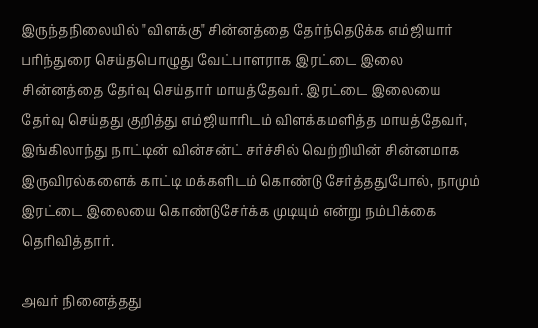இருந்தநிலையில் "விளக்கு" சின்னத்தை தேர்ந்தெடுக்க எம்ஜியார் பரிந்துரை செய்தபொழுது வேட்பாளராக இரட்டை இலை சின்னத்தை தேர்வு செய்தார் மாயத்தேவர். இரட்டை இலையை தேர்வு செய்தது குறித்து எம்ஜியாரிடம் விளக்கமளித்த மாயத்தேவர், இங்கிலாந்து நாட்டின் வின்சன்ட் சர்ச்சில் வெற்றியின் சின்னமாக இருவிரல்களைக் காட்டி மக்களிடம் கொண்டு சேர்த்ததுபோல், நாமும் இரட்டை இலையை கொண்டுசேர்க்க முடியும் என்று நம்பிக்கை தெரிவித்தார்.

அவர் நினைத்தது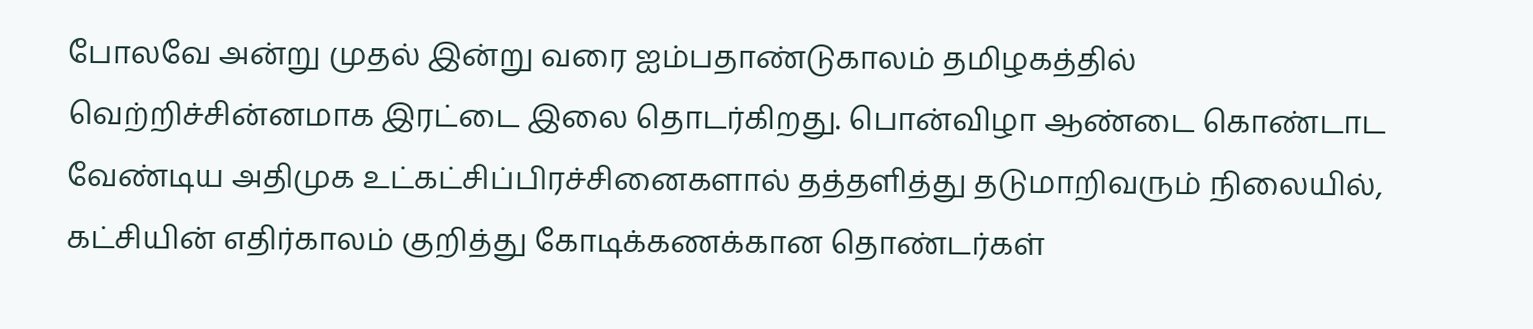போலவே அன்று முதல் இன்று வரை ஐம்பதாண்டுகாலம் தமிழகத்தில் வெற்றிச்சின்னமாக இரட்டை இலை தொடர்கிறது. பொன்விழா ஆண்டை கொண்டாட வேண்டிய அதிமுக உட்கட்சிப்பிரச்சினைகளால் தத்தளித்து தடுமாறிவரும் நிலையில், கட்சியின் எதிர்காலம் குறித்து கோடிக்கணக்கான தொண்டர்கள்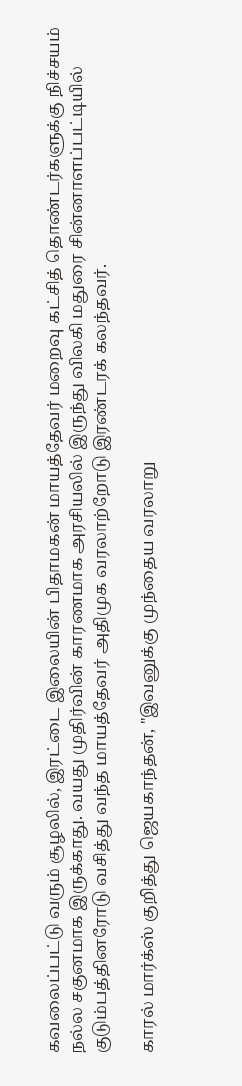கவலைப்பட்டு வரும் சூழலில், இரட்டை இலையின் பிதாமகன் மாயத்தேவர் மறைவு கட்சித் தொண்டர்களுக்கு நிச்சயம் நல்ல சகுனமாக இருக்காது. வயது முதிர்வின் காரணமாக அரசியலில் இருந்து விலகி மதுரை சின்னாளப்பட்டியில் குடும்பத்தினரோடு வசித்து வந்த மாயத்தேவர் அதிமுக வரலாற்றோடு இரண்டரக் கலந்தவர்.

காரல் மார்க்ஸ் குறித்து ஜெயகாந்தன், "இவனுக்கு முந்தைய வரலாறு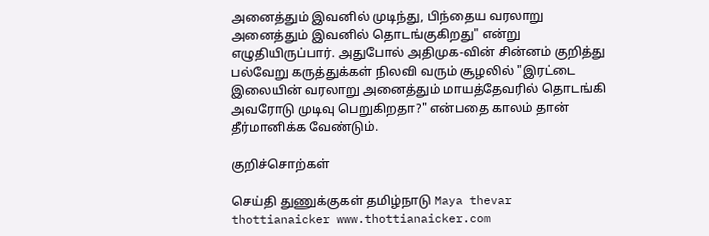அனைத்தும் இவனில் முடிந்து, பிந்தைய வரலாறு அனைத்தும் இவனில் தொடங்குகிறது" என்று எழுதியிருப்பார். அதுபோல் அதிமுக-வின் சின்னம் குறித்து பல்வேறு கருத்துக்கள் நிலவி வரும் சூழலில் "இரட்டை இலையின் வரலாறு அனைத்தும் மாயத்தேவரில் தொடங்கி அவரோடு முடிவு பெறுகிறதா?" என்பதை காலம் தான் தீர்மானிக்க வேண்டும்.

குறிச்சொற்கள்

செய்தி துணுக்குகள் தமிழ்நாடு Maya thevar thottianaicker www.thottianaicker.com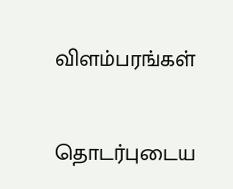விளம்பரங்கள்

தொடர்புடைய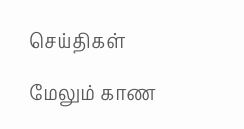செய்திகள்

மேலும் காண